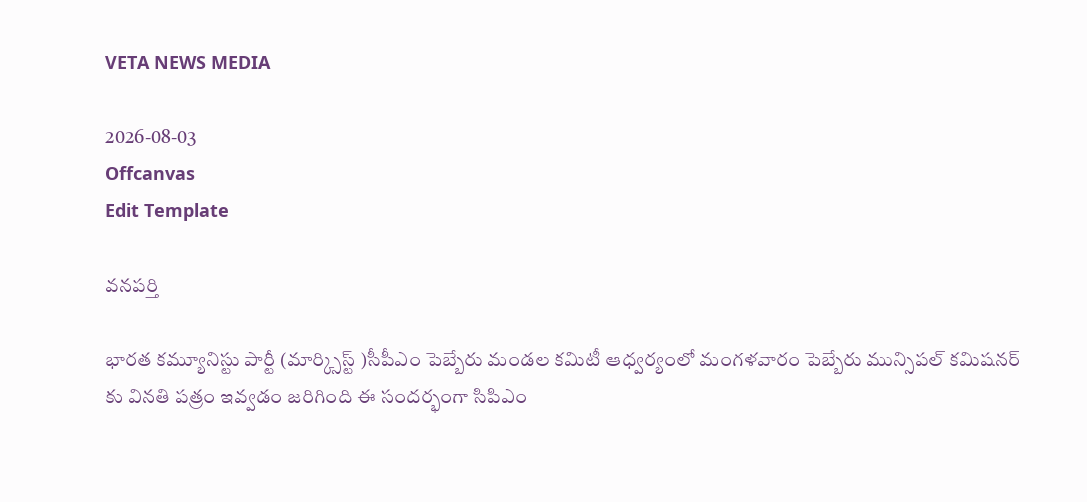VETA NEWS MEDIA

2026-08-03
Offcanvas
Edit Template

వనపర్తి

భారత కమ్యూనిస్టు పార్టీ (మార్క్సిస్ట్ )సీపీఎం పెబ్బేరు మండల కమిటీ ఆధ్వర్యంలో మంగళవారం పెబ్బేరు మున్సిపల్ కమిషనర్ కు వినతి పత్రం ఇవ్వడం జరిగింది ఈ సందర్భంగా సిపిఎం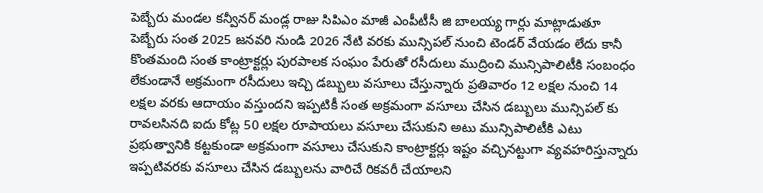పెబ్బేరు మండల కన్వీనర్ మండ్ల రాజు సిపిఎం మాజీ ఎంపీటీసీ జి బాలయ్య గార్లు మాట్లాడుతూ పెబ్బేరు సంత 2025 జనవరి నుండి 2026 నేటి వరకు మున్సిపల్ నుంచి టెండర్ వేయడం లేదు కానీ కొంతమంది సంత కాంట్రాక్టర్లు పురపాలక సంఘం పేరుతో రసీదులు ముద్రించి మున్సిపాలిటీకి సంబంధం లేకుండానే అక్రమంగా రసీదులు ఇచ్చి డబ్బులు వసూలు చేస్తున్నారు ప్రతివారం 12 లక్షల నుంచి 14 లక్షల వరకు ఆదాయం వస్తుందని ఇప్పటికీ సంత అక్రమంగా వసూలు చేసిన డబ్బులు మున్సిపల్ కు రావలసినది ఐదు కోట్ల 50 లక్షల రూపాయలు వసూలు చేసుకుని అటు మున్సిపాలిటీకి ఎటు ప్రభుత్వానికి కట్టకుండా అక్రమంగా వసూలు చేసుకుని కాంట్రాక్టర్లు ఇష్టం వచ్చినట్టుగా వ్యవహరిస్తున్నారు ఇప్పటివరకు వసూలు చేసిన డబ్బులను వారిచే రికవరీ చేయాలని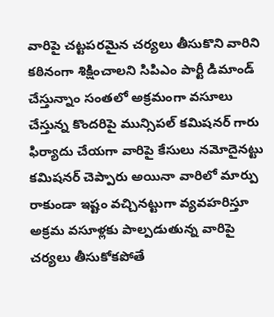వారిపై చట్టపరమైన చర్యలు తీసుకొని వారిని కఠినంగా శిక్షించాలని సిపిఎం పార్టీ డిమాండ్ చేస్తున్నాం సంతలో అక్రమంగా వసూలు చేస్తున్న కొందరిపై మున్సిపల్ కమిషనర్ గారు ఫిర్యాదు చేయగా వారిపై కేసులు నమోదైనట్టు కమిషనర్ చెప్పారు అయినా వారిలో మార్పు రాకుండా ఇష్టం వచ్చినట్టుగా వ్యవహరిస్తూ అక్రమ వసూళ్లకు పాల్పడుతున్న వారిపై చర్యలు తీసుకోకపోతే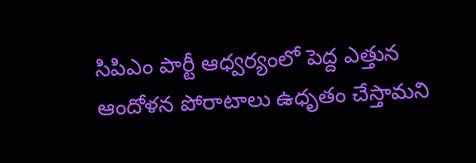సిపిఎం పార్టీ ఆధ్వర్యంలో పెద్ద ఎత్తున ఆందోళన పోరాటాలు ఉధృతం చేస్తామని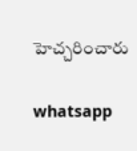హెచ్చరించారు

whatsapp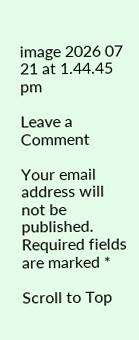image 2026 07 21 at 1.44.45 pm

Leave a Comment

Your email address will not be published. Required fields are marked *

Scroll to Top